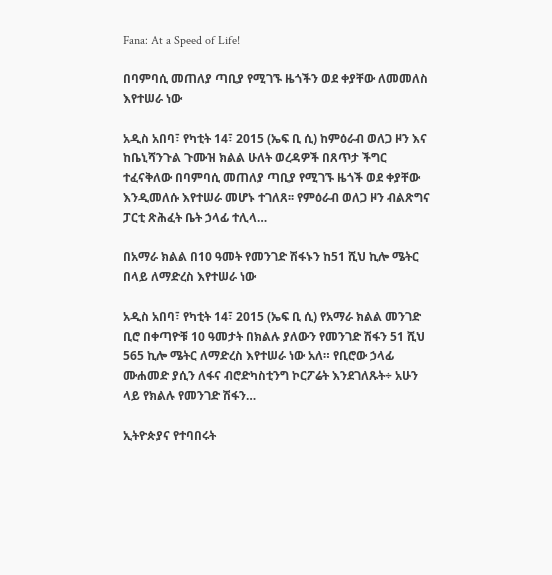Fana: At a Speed of Life!

በባምባሲ መጠለያ ጣቢያ የሚገኙ ዜጎችን ወደ ቀያቸው ለመመለስ እየተሠራ ነው

አዲስ አበባ፣ የካቲት 14፣ 2015 (ኤፍ ቢ ሲ) ከምዕራብ ወለጋ ዞን እና ከቤኒሻንጉል ጉሙዝ ክልል ሁለት ወረዳዎች በጸጥታ ችግር ተፈናቅለው በባምባሲ መጠለያ ጣቢያ የሚገኙ ዜጎች ወደ ቀያቸው እንዲመለሱ እየተሠራ መሆኑ ተገለጸ፡፡ የምዕራብ ወለጋ ዞን ብልጽግና ፓርቲ ጽሕፈት ቤት ኃላፊ ተሊላ…

በአማራ ክልል በ10 ዓመት የመንገድ ሽፋኑን ከ51 ሺህ ኪሎ ሜትር በላይ ለማድረስ እየተሠራ ነው

አዲስ አበባ፣ የካቲት 14፣ 2015 (ኤፍ ቢ ሲ) የአማራ ክልል መንገድ ቢሮ በቀጣዮቹ 10 ዓመታት በክልሉ ያለውን የመንገድ ሽፋን 51 ሺህ 565 ኪሎ ሜትር ለማድረስ እየተሠራ ነው አለ። የቢሮው ኃላፊ ሙሐመድ ያሲን ለፋና ብሮድካስቲንግ ኮርፖሬት እንደገለጹት÷ አሁን ላይ የክልሉ የመንገድ ሽፋን…

ኢትዮጵያና የተባበሩት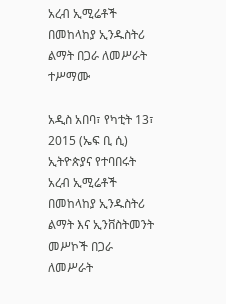አረብ ኢሚሬቶች በመከላከያ ኢንዱስትሪ ልማት በጋራ ለመሥራት ተሥማሙ

አዲስ አበባ፣ የካቲት 13፣ 2015 (ኤፍ ቢ ሲ) ኢትዮጵያና የተባበሩት አረብ ኢሚሬቶች በመከላከያ ኢንዱስትሪ ልማት እና ኢንቨስትመንት መሥኮች በጋራ ለመሥራት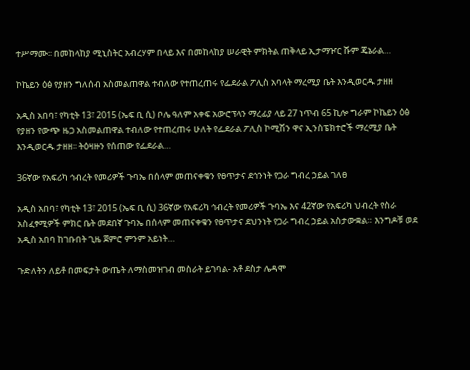ተሥማሙ፡፡ በመከላከያ ሚኒስትር አብረሃም በላይ እና በመከላከያ ሠራዊት ምክትል ጠቅላይ ኢታማዦር ሹም ጄኔራል…

ኮኬይን ዕፅ የያዘን ግለሰብ አስመልጠዋል ተብለው የተጠረጠሩ የፌደራል ፖሊስ አባላት ማረሚያ ቤት እንዲወርዱ ታዘዘ

አዲስ አበባ፣ የካቲት 13፣ 2015 (ኤፍ ቢ ሲ) ቦሌ ዓለም አቀፍ አውሮፕላን ማረፊያ ላይ 27 ነጥብ 65 ኪሎ ግራም ኮኬይን ዕፅ የያዘን የውጭ ዜጋ አስመልጠዋል ተብለው የተጠረጠሩ ሁለት የፌደራል ፖሊስ ኮሚሽን ዋና ኢንስፔክተሮች ማረሚያ ቤት እንዲወርዱ ታዘዘ፡፡ ትዕዛዙን የሰጠው የፌደራል…

36ኛው የአፍሪካ ኅብረት የመሪዎች ጉባኤ በሰላም መጠናቀቁን የፀጥታና ደኅንነት የጋራ ግብረ ኃይል ገለፀ

አዲስ አበባ፣ የካቲት 13፣ 2015 (ኤፍ ቢ ሲ) 36ኛው የአፍሪካ ኅብረት የመሪዎች ጉባኤ እና 42ኛው የአፍሪካ ህብረት የስራ አስፈፃሚዎች ምክር ቤት መደበኛ ጉባኤ በሰላም መጠናቀቁን የፀጥታና ደህንነት የጋራ ግብረ ኃይል አስታውቋል። እንግዶቹ ወደ አዲስ አበባ ከገቡበት ጊዜ ጀምሮ ምንም አይነት…

ጉድለትን ለይቶ በመፍታት ውጤት ለማስመዝገብ መስራት ይገባል- አቶ ደስታ ሌዳሞ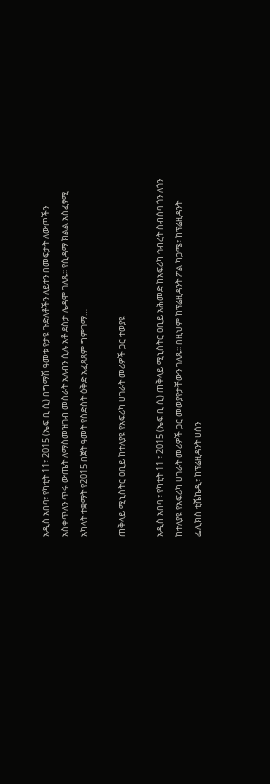አዲስ አበባ፣ የካቲት 11፣ 2015 (ኤፍ ቢ ሲ) በግማሽ ዓመቱ የታዩ ጉድለቶችን ለይተን በመፍታት ለውጦችን አስቀጥለን ጥሩ ውጤት ለማስመዝገብ መስራት አለብን ሲሉ አቶ ደስታ ሌዳሞ ገለጹ፡፡ የሲዳማ ክልል አስፈፃሚ አካላት ተቋማት የ2015 በጀት ዓመት የስድስት ዕቅድ አፈጻጸም ግምገማ…

ጠቅላይ ሚኒስትር ዐቢይ ከተለያዩ የአፍሪካ ሀገራት መሪዎች ጋር ተወያዩ

አዲስ አበባ ፣ የካቲት 11 ፣ 2015 (ኤፍ ቢ ሲ) ጠቅላይ ሚኒስትር ዐቢይ አሕመድ ከአፍሪካ ኅብረት ስብሰባ ጎን ለጎን ከተለያዩ የአፍሪካ ሀገራት መሪዎች ጋር መወያየታቸውን ገለጹ፡፡ በዚህም ከፕሬዚዳንት ፖል ካጋሜ፣ ከፕሬዚዳንት ፌሊክስ ቲሼኬዲ፣ ከፕሬዚዳንት ሀሰን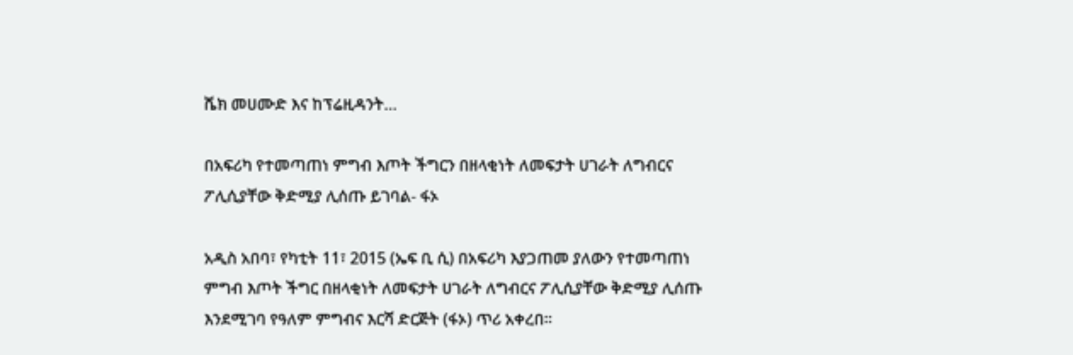ሼክ መሀሙድ እና ከፕሬዚዳንት…

በአፍሪካ የተመጣጠነ ምግብ እጦት ችግርን በዘላቂነት ለመፍታት ሀገራት ለግብርና ፖሊሲያቸው ቅድሚያ ሊሰጡ ይገባል- ፋኦ

አዲስ አበባ፣ የካቲት 11፣ 2015 (ኤፍ ቢ ሲ) በአፍሪካ እያጋጠመ ያለውን የተመጣጠነ ምግብ እጦት ችግር በዘላቂነት ለመፍታት ሀገራት ለግብርና ፖሊሲያቸው ቅድሚያ ሊሰጡ እንደሚገባ የዓለም ምግብና እርሻ ድርጅት (ፋኦ) ጥሪ አቀረበ።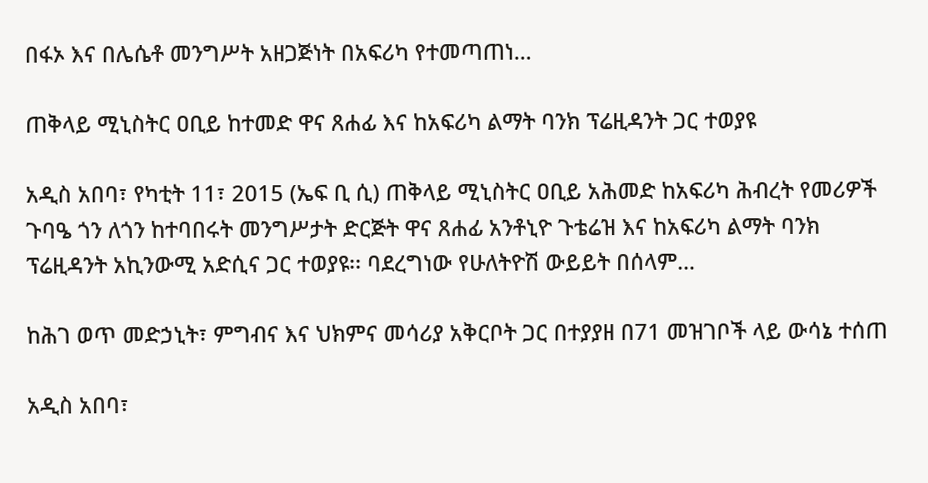በፋኦ እና በሌሴቶ መንግሥት አዘጋጅነት በአፍሪካ የተመጣጠነ…

ጠቅላይ ሚኒስትር ዐቢይ ከተመድ ዋና ጸሐፊ እና ከአፍሪካ ልማት ባንክ ፕሬዚዳንት ጋር ተወያዩ

አዲስ አበባ፣ የካቲት 11፣ 2015 (ኤፍ ቢ ሲ) ጠቅላይ ሚኒስትር ዐቢይ አሕመድ ከአፍሪካ ሕብረት የመሪዎች ጉባዔ ጎን ለጎን ከተባበሩት መንግሥታት ድርጅት ዋና ጸሐፊ አንቶኒዮ ጉቴሬዝ እና ከአፍሪካ ልማት ባንክ ፕሬዚዳንት አኪንውሚ አድሲና ጋር ተወያዩ፡፡ ባደረግነው የሁለትዮሽ ውይይት በሰላም…

ከሕገ ወጥ መድኃኒት፣ ምግብና እና ህክምና መሳሪያ አቅርቦት ጋር በተያያዘ በ71 መዝገቦች ላይ ውሳኔ ተሰጠ

አዲስ አበባ፣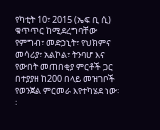የካቲት 10፣ 2015 (ኤፍ ቢ ሲ) ቁጥጥር ከሚደረግባቸው የምግብ፣ መድኃኒት፣ የህክምና መሳሪያ፣ አልኮል፣ ትንባሆ እና የውበት መጠበቂያ ምርቶች ጋር በተያያዘ ከ200 በላይ መዝገቦች የወንጀል ምርመራ እየተካሄደ ነው፡፡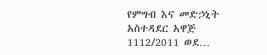የምግብ እና መድኃኒት አስተዳደር አዋጅ 1112/2011 ወደ…